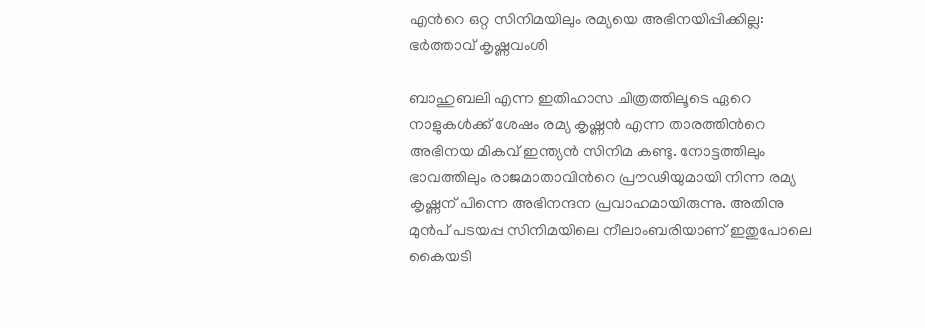എന്‍റെ ഒറ്റ സിനിമയിലും രമ്യയെ അഭിനയിപ്പിക്കില്ല: ഭർത്താവ് കൃഷ്ണവംശി

ബാഹുബലി എന്ന ഇതിഹാസ ചിത്രത്തിലൂടെ ഏറെ നാളുകൾക്ക് ശേഷം രമ്യ കൃഷ്ണൻ എന്ന താരത്തിന്‍റെ അഭിനയ മികവ് ഇന്ത്യൻ സിനിമ കണ്ടു. നോട്ടത്തിലും ഭാവത്തിലും രാജമാതാവിന്‍റെ പ്രൗഢിയുമായി നിന്ന രമ്യ കൃഷ്ണന് പിന്നെ അഭിനന്ദന പ്രവാഹമായിരുന്നു. അതിനു മുൻപ് പടയപ്പ സിനിമയിലെ നീലാംബരിയാണ് ഇതുപോലെ കൈയടി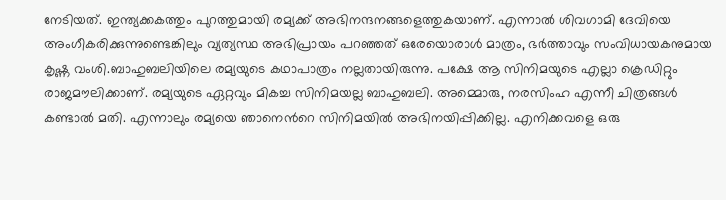നേടിയത്. ഇന്ത്യക്കകത്തും പുറത്തുമായി രമ്യക്ക് അഭിനന്ദനങ്ങളെത്തുകയാണ്. എന്നാൽ ശിവഗാമി ദേവിയെ അംഗീകരിക്കുന്നുണ്ടെങ്കിലും വ്യത്യസ്ഥ അഭിപ്രായം പറഞ്ഞത് ഒരേയൊരാൾ മാത്രം, ഭർത്താവും സംവിധായകനുമായ കൃഷ്ണ വംശി.ബാഹുബലിയിലെ രമ്യയുടെ കഥാപാത്രം നല്ലതായിരുന്നു. പക്ഷേ ആ സിനിമയുടെ എല്ലാ ക്രെഡിറ്റും രാജമൗലിക്കാണ്. രമ്യയുടെ ഏറ്റവും മികച്ച സിനിമയല്ല ബാഹുബലി. അമ്മൊരു, നരസിംഹ എന്നീ ചിത്രങ്ങൾ കണ്ടാൽ മതി. എന്നാലും രമ്യയെ ഞാനെന്‍റെ സിനിമയിൽ അഭിനയിപ്പിക്കില്ല. എനിക്കവളെ ഒരു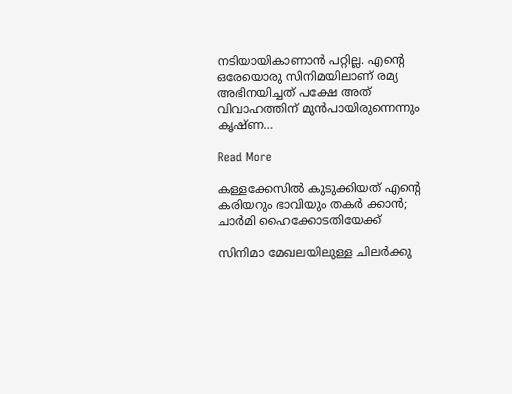നടിയായികാണാൻ പറ്റില്ല. എന്‍റെ ഒരേയൊരു സിനിമയിലാണ് രമ്യ അഭിനയിച്ചത് പക്ഷേ അത് വിവാഹത്തിന് മുൻപായിരുന്നെന്നും കൃഷ്ണ…

Read More

കള്ളക്കേസിൽ കുടുക്കിയത് എന്‍റെ കരിയറും ഭാവിയും തകർ ക്കാന്‍; ചാർമി ഹൈക്കോടതിയേക്ക്‌

സിനിമാ മേഖലയിലുള്ള ചിലർക്കു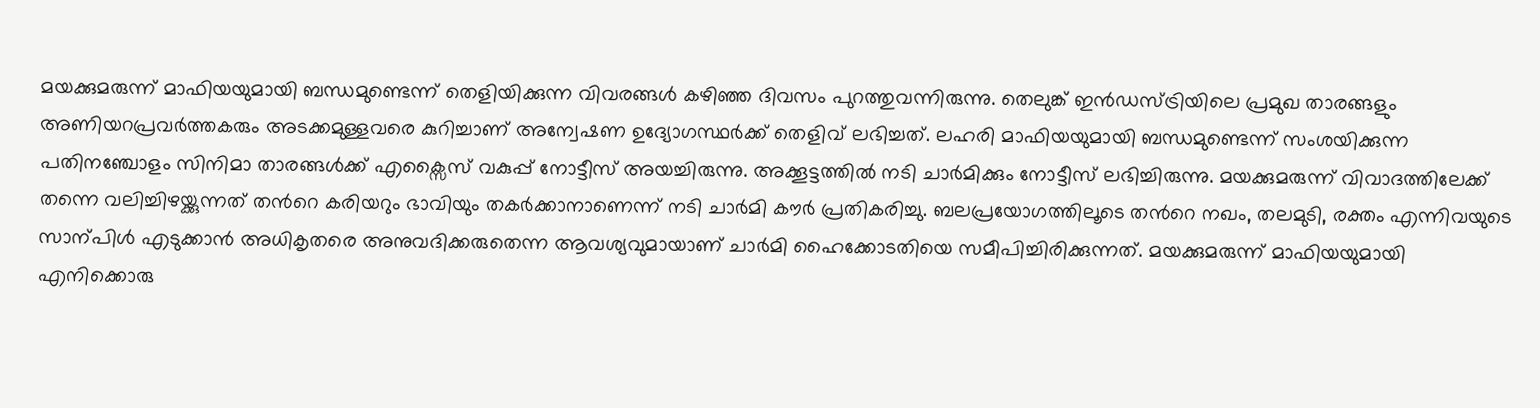മയക്കുമരുന്ന് മാഫിയയുമായി ബന്ധമുണ്ടെന്ന് തെളിയിക്കുന്ന വിവരങ്ങൾ കഴിഞ്ഞ ദിവസം പുറത്തുവന്നിരുന്നു. തെലുങ്ക് ഇൻഡസ്ട്രിയിലെ പ്രമുഖ താരങ്ങളും അണിയറപ്രവർത്തകരും അടക്കമുള്ളവരെ കുറിച്ചാണ് അന്വേഷണ ഉദ്യോഗസ്ഥർക്ക് തെളിവ് ലഭിച്ചത്. ലഹരി മാഫിയയുമായി ബന്ധമുണ്ടെന്ന് സംശയിക്കുന്ന പതിനഞ്ചോളം സിനിമാ താരങ്ങൾക്ക് എക്സൈസ് വകുപ്പ് നോട്ടീസ് അയച്ചിരുന്നു. അക്കൂട്ടത്തിൽ നടി ചാർമിക്കും നോട്ടീസ് ലഭിച്ചിരുന്നു. മയക്കുമരുന്ന് വിവാദത്തിലേക്ക് തന്നെ വലിച്ചിഴയ്ക്കുന്നത് തന്‍റെ കരിയറും ഭാവിയും തകർക്കാനാണെന്ന് നടി ചാർമി കൗർ പ്രതികരിച്ചു. ബലപ്രയോഗത്തിലൂടെ തന്‍റെ നഖം, തലമുടി, രക്തം എന്നിവയുടെ സാന്പിൾ എടുക്കാൻ അധികൃതരെ അനുവദിക്കരുതെന്ന ആവശ്യവുമായാണ് ചാർമി ഹൈക്കോടതിയെ സമീപിച്ചിരിക്കുന്നത്. മയക്കുമരുന്ന് മാഫിയയുമായി എനിക്കൊരു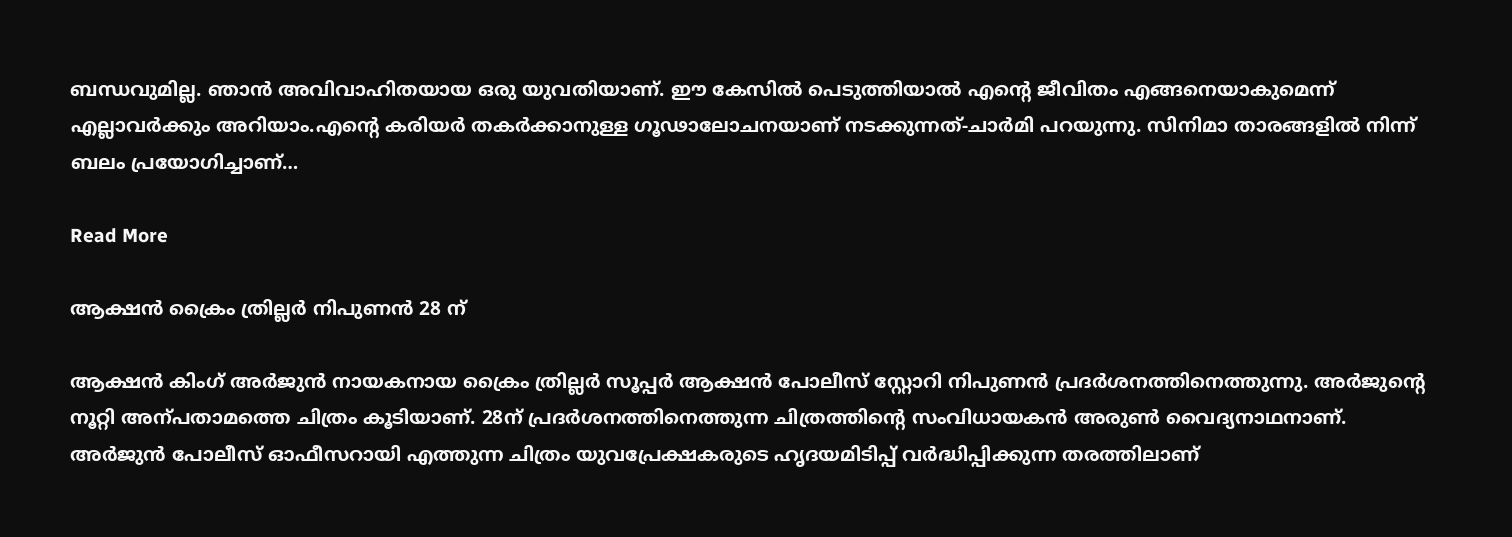ബന്ധവുമില്ല. ഞാൻ അവിവാഹിതയായ ഒരു യുവതിയാണ്. ഈ കേസിൽ പെടുത്തിയാൽ എന്‍റെ ജീവിതം എങ്ങനെയാകുമെന്ന് എല്ലാവർക്കും അറിയാം.എന്‍റെ കരിയർ തകർക്കാനുള്ള ഗൂഢാലോചനയാണ് നടക്കുന്നത്-ചാർമി പറയുന്നു. സിനിമാ താരങ്ങളിൽ നിന്ന് ബലം പ്രയോഗിച്ചാണ്…

Read More

ആക്ഷൻ ക്രൈം ത്രില്ലർ നിപുണൻ 28 ന്

ആക്ഷൻ കിംഗ് അർജുൻ നായകനായ ക്രൈം ത്രില്ലർ സൂപ്പർ ആക്ഷൻ പോലീസ് സ്റ്റോറി നിപുണൻ പ്രദർശനത്തിനെത്തുന്നു. അർജുന്‍റെ നൂറ്റി അന്പതാമത്തെ ചിത്രം കൂടിയാണ്. 28ന് പ്രദർശനത്തിനെത്തുന്ന ചിത്രത്തിന്‍റെ സംവിധായകൻ അരുണ്‍ വൈദ്യനാഥനാണ്. അർജുൻ പോലീസ് ഓഫീസറായി എത്തുന്ന ചിത്രം യുവപ്രേക്ഷകരുടെ ഹൃദയമിടിപ്പ് വർദ്ധിപ്പിക്കുന്ന തരത്തിലാണ്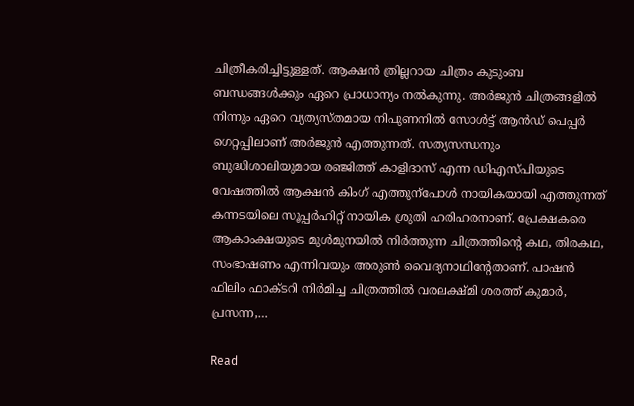ചിത്രീകരിച്ചിട്ടുള്ളത്. ആക്ഷൻ ത്രില്ലറായ ചിത്രം കുടുംബ ബന്ധങ്ങൾക്കും ഏറെ പ്രാധാന്യം നൽകുന്നു. അർജുൻ ചിത്രങ്ങളിൽ നിന്നും ഏറെ വ്യത്യസ്തമായ നിപുണനിൽ സോൾട്ട് ആൻഡ് പെപ്പർ ഗെറ്റപ്പിലാണ് അർജുൻ എത്തുന്നത്. സത്യസന്ധനും ബുദ്ധിശാലിയുമായ രഞ്ജിത്ത് കാളിദാസ് എന്ന ഡിഎസ്പിയുടെ വേഷത്തിൽ ആക്ഷൻ കിംഗ് എത്തുന്പോൾ നായികയായി എത്തുന്നത് കന്നടയിലെ സൂപ്പർഹിറ്റ് നായിക ശ്രുതി ഹരിഹരനാണ്. പ്രേക്ഷകരെ ആകാംക്ഷയുടെ മുൾമുനയിൽ നിർത്തുന്ന ചിത്രത്തിന്‍റെ കഥ, തിരകഥ, സംഭാഷണം എന്നിവയും അരുണ്‍ വൈദ്യനാഥിന്‍റേതാണ്. പാഷൻ ഫിലിം ഫാക്ടറി നിർമിച്ച ചിത്രത്തിൽ വരലക്ഷ്മി ശരത്ത് കുമാർ, പ്രസന്ന,…

Read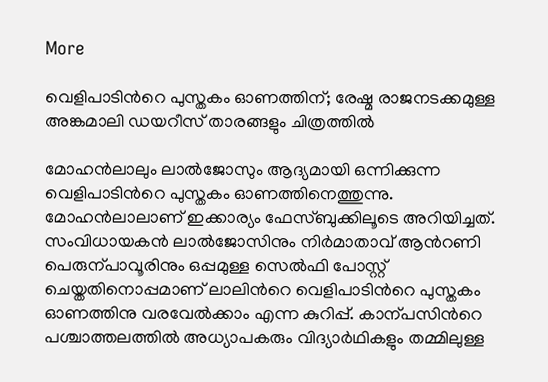More

വെളിപാടിന്‍റെ പുസ്തകം ഓണത്തിന്; രേഷ്മ രാജനടക്കമുള്ള അങ്കമാലി ഡയറീസ് താരങ്ങളും ചിത്രത്തിൽ

മോഹൻലാലും ലാൽജോസും ആദ്യമായി ഒന്നിക്കുന്ന വെളിപാടിന്‍റെ പുസ്തകം ഓണത്തിനെത്തുന്നു. മോഹൻലാലാണ് ഇക്കാര്യം ഫേസ്ബുക്കിലൂടെ അറിയിച്ചത്. സംവിധായകൻ ലാൽജോസിനും നിർമാതാവ് ആന്‍റണി പെരുന്പാവൂരിനും ഒപ്പമുള്ള സെൽഫി പോസ്റ്റ് ചെയ്തതിനൊപ്പമാണ് ലാലിന്‍റെ വെളിപാടിന്‍റെ പുസ്തകം ഓണത്തിനു വരവേൽക്കാം എന്ന കുറിപ്പ്. കാന്പസിന്‍റെ പശ്ചാത്തലത്തിൽ അധ്യാപകരും വിദ്യാർഥികളും തമ്മിലുള്ള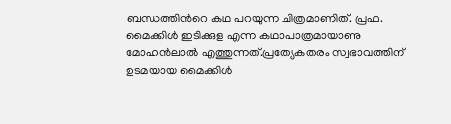ബന്ധത്തിന്‍റെ കഥ പറയുന്ന ചിത്രമാണിത്. പ്രഫ. മൈക്കിൾ ഇടിക്കുള എന്ന കഥാപാത്രമായാണു മോഹൻലാൽ എത്തുന്നത്.പ്രത്യേകതരം സ്വഭാവത്തിന് ഉടമയായ മൈക്കിൾ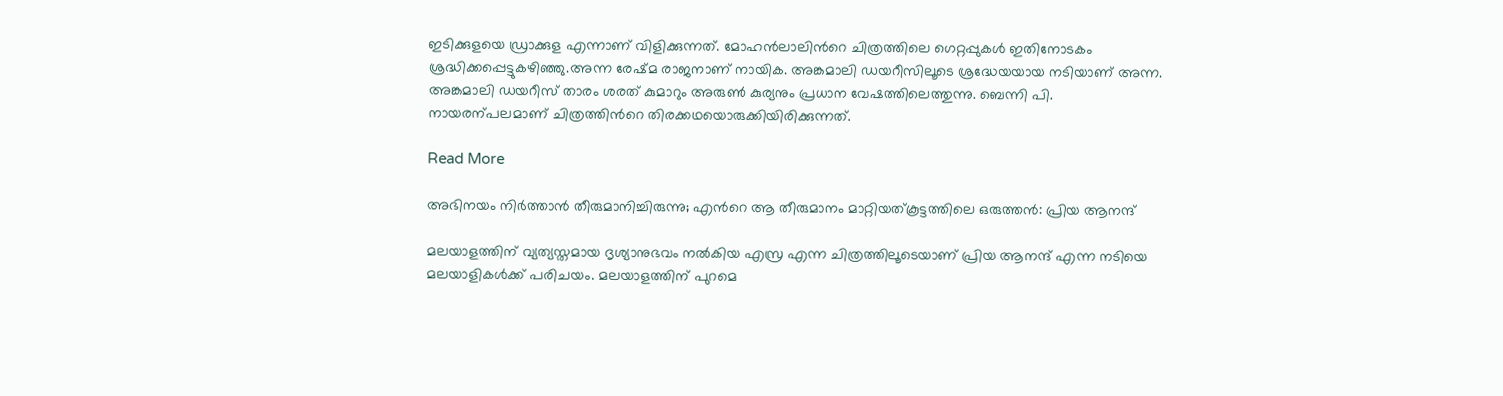ഇടിക്കുളയെ ഡ്രാക്കുള എന്നാണ് വിളിക്കുന്നത്. മോഹൻലാലിന്‍റെ ചിത്രത്തിലെ ഗെറ്റപ്പുകൾ ഇതിനോടകം ശ്രദ്ധിക്കപ്പെട്ടുകഴിഞ്ഞു.അന്ന രേഷ്മ രാജനാണ് നായിക. അങ്കമാലി ഡയറീസിലൂടെ ശ്രദ്ധേയയായ നടിയാണ് അന്ന. അങ്കമാലി ഡയറീസ് താരം ശരത് കുമാറും അരുണ്‍ കുര്യനും പ്രധാന വേഷത്തിലെത്തുന്നു. ബെന്നി പി. നായരന്പലമാണ് ചിത്രത്തിന്‍റെ തിരക്കഥയൊരുക്കിയിരിക്കുന്നത്.

Read More

അഭിനയം നിർത്താൻ തീരുമാനിച്ചിരുന്നു; എന്‍റെ ആ തീരുമാനം മാറ്റിയത്കൂട്ടത്തിലെ ഒരുത്തന്‍: പ്രിയ ആനന്ദ്

മലയാളത്തിന് വ്യത്യസ്തമായ ദൃശ്യാനുഭവം നൽകിയ എസ്ര എന്ന ചിത്രത്തിലൂടെയാണ് പ്രിയ ആനന്ദ് എന്ന നടിയെ മലയാളികൾക്ക് പരിചയം. മലയാളത്തിന് പുറമെ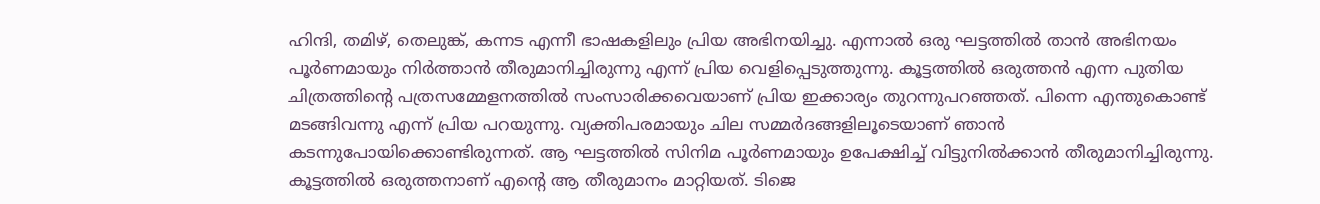ഹിന്ദി, തമിഴ്, തെലുങ്ക്, കന്നട എന്നീ ഭാഷകളിലും പ്രിയ അഭിനയിച്ചു. എന്നാൽ ഒരു ഘട്ടത്തിൽ താൻ അഭിനയം പൂർണമായും നിർത്താൻ തീരുമാനിച്ചിരുന്നു എന്ന് പ്രിയ വെളിപ്പെടുത്തുന്നു. കൂട്ടത്തിൽ ഒരുത്തൻ എന്ന പുതിയ ചിത്രത്തിന്‍റെ പത്രസമ്മേളനത്തിൽ സംസാരിക്കവെയാണ് പ്രിയ ഇക്കാര്യം തുറന്നുപറഞ്ഞത്. പിന്നെ എന്തുകൊണ്ട് മടങ്ങിവന്നു എന്ന് പ്രിയ പറയുന്നു. വ്യക്തിപരമായും ചില സമ്മർദങ്ങളിലൂടെയാണ് ഞാൻ കടന്നുപോയിക്കൊണ്ടിരുന്നത്. ആ ഘട്ടത്തിൽ സിനിമ പൂർണമായും ഉപേക്ഷിച്ച് വിട്ടുനിൽക്കാൻ തീരുമാനിച്ചിരുന്നു. കൂട്ടത്തിൽ ഒരുത്തനാണ് എന്‍റെ ആ തീരുമാനം മാറ്റിയത്. ടിജെ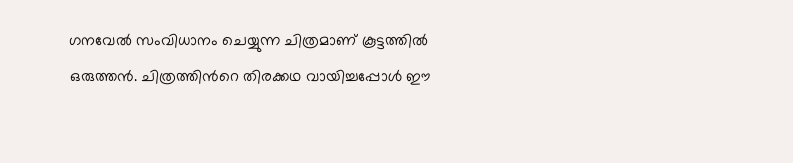ഗനവേൽ സംവിധാനം ചെയ്യുന്ന ചിത്രമാണ് കൂട്ടത്തിൽ ഒരുത്തൻ. ചിത്രത്തിന്‍റെ തിരക്കഥ വായിച്ചപ്പോൾ ഈ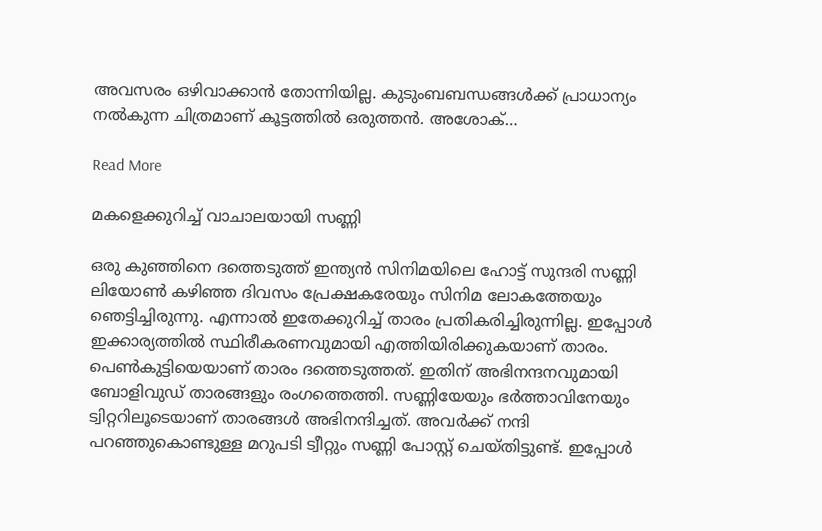അവസരം ഒഴിവാക്കാൻ തോന്നിയില്ല. കുടുംബബന്ധങ്ങൾക്ക് പ്രാധാന്യം നൽകുന്ന ചിത്രമാണ് കൂട്ടത്തിൽ ഒരുത്തൻ. അശോക്…

Read More

മകളെക്കുറിച്ച് വാചാലയായി സണ്ണി

ഒരു കുഞ്ഞിനെ ദത്തെടുത്ത് ഇന്ത്യൻ സിനിമയിലെ ഹോട്ട് സുന്ദരി സണ്ണി ലിയോണ്‍ കഴിഞ്ഞ ദിവസം പ്രേക്ഷകരേയും സിനിമ ലോകത്തേയും ഞെട്ടിച്ചിരുന്നു. എന്നാൽ ഇതേക്കുറിച്ച് താരം പ്രതികരിച്ചിരുന്നില്ല. ഇപ്പോൾ ഇക്കാര്യത്തിൽ സ്ഥിരീകരണവുമായി എത്തിയിരിക്കുകയാണ് താരം. പെണ്‍കുട്ടിയെയാണ് താരം ദത്തെടുത്തത്. ഇതിന് അഭിനന്ദനവുമായി ബോളിവുഡ് താരങ്ങളും രംഗത്തെത്തി. സണ്ണിയേയും ഭർത്താവിനേയും ട്വിറ്ററിലൂടെയാണ് താരങ്ങൾ അഭിനന്ദിച്ചത്. അവർക്ക് നന്ദി പറഞ്ഞുകൊണ്ടുള്ള മറുപടി ട്വീറ്റും സണ്ണി പോസ്റ്റ് ചെയ്തിട്ടുണ്ട്. ഇപ്പോൾ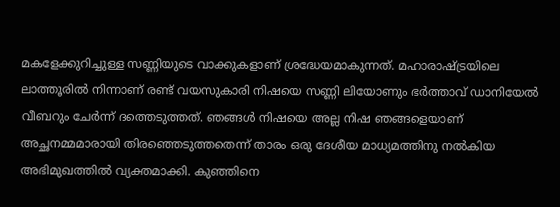മകളേക്കുറിച്ചുള്ള സണ്ണിയുടെ വാക്കുകളാണ് ശ്രദ്ധേയമാകുന്നത്. മഹാരാഷ്ട്രയിലെ ലാത്തൂരിൽ നിന്നാണ് രണ്ട് വയസുകാരി നിഷയെ സണ്ണി ലിയോണും ഭർത്താവ് ഡാനിയേൽ വീബറും ചേർന്ന് ദത്തെടുത്തത്. ഞങ്ങൾ നിഷയെ അല്ല നിഷ ഞങ്ങളെയാണ് അച്ഛനമ്മമാരായി തിരഞ്ഞെടുത്തതെന്ന് താരം ഒരു ദേശീയ മാധ്യമത്തിനു നൽകിയ അഭിമുഖത്തിൽ വ്യക്തമാക്കി. കുഞ്ഞിനെ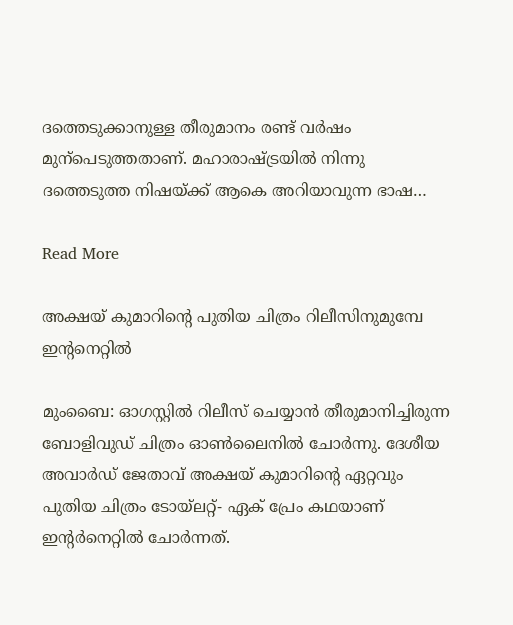ദത്തെടുക്കാനുള്ള തീരുമാനം രണ്ട് വർഷം മുന്പെടുത്തതാണ്. മഹാരാഷ്ട്രയിൽ നിന്നു ദത്തെടുത്ത നിഷയ്ക്ക് ആകെ അറിയാവുന്ന ഭാഷ…

Read More

അക്ഷയ് കുമാറിന്‍റെ പുതിയ ചിത്രം റിലീസിനുമുമ്പേ ഇന്‍റനെറ്റില്‍

മുംബൈ: ഓഗസ്റ്റില്‍ റിലീസ് ചെയ്യാന്‍ തീരുമാനിച്ചിരുന്ന ബോളിവുഡ് ചിത്രം ഓണ്‍ലൈനില്‍ ചോര്‍ന്നു. ദേശീയ അവാര്‍ഡ് ജേതാവ് അക്ഷയ് കുമാറിന്‍റെ ഏറ്റവും പുതിയ ചിത്രം ടോയ്‌ലറ്റ്- ഏക് പ്രേം കഥയാണ് ഇന്‍റര്‍നെറ്റില്‍ ചോര്‍ന്നത്.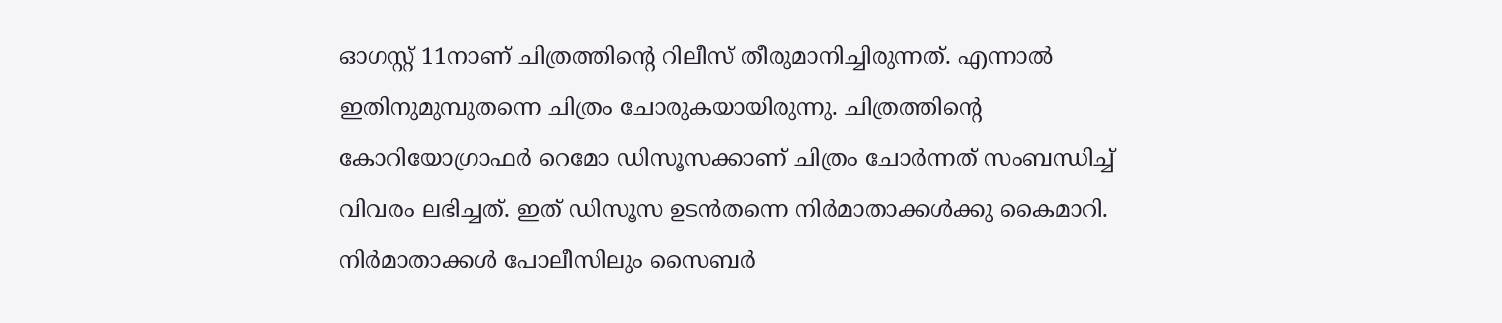ഓഗസ്റ്റ് 11നാണ് ചിത്രത്തിന്റെ റിലീസ് തീരുമാനിച്ചിരുന്നത്. എന്നാല്‍ ഇതിനുമുമ്പുതന്നെ ചിത്രം ചോരുകയായിരുന്നു. ചിത്രത്തിന്‍റെ കോറിയോഗ്രാഫര്‍ റെമോ ഡിസൂസക്കാണ് ചിത്രം ചോര്‍ന്നത് സംബന്ധിച്ച് വിവരം ലഭിച്ചത്. ഇത് ഡിസൂസ ഉടന്‍തന്നെ നിര്‍മാതാക്കള്‍ക്കു കൈമാറി. നിര്‍മാതാക്കള്‍ പോലീസിലും സൈബര്‍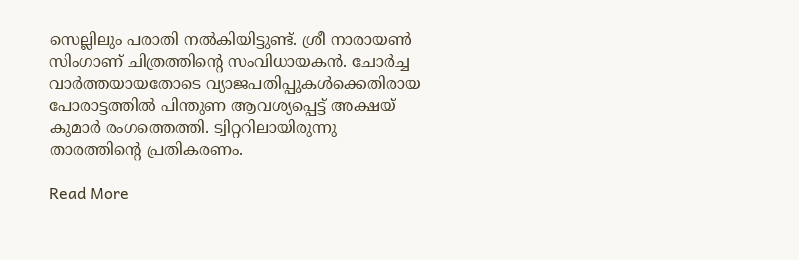സെല്ലിലും പരാതി നല്‍കിയിട്ടുണ്ട്. ശ്രീ നാരായണ്‍ സിംഗാണ് ചിത്രത്തിന്‍റെ സംവിധായകന്‍. ചോര്‍ച്ച വാര്‍ത്തയായതോടെ വ്യാജപതിപ്പുകള്‍ക്കെതിരായ പോരാട്ടത്തില്‍ പിന്തുണ ആവശ്യപ്പെട്ട് അക്ഷയ് കുമാര്‍ രംഗത്തെത്തി. ട്വിറ്ററിലായിരുന്നു താരത്തിന്‍റെ പ്രതികരണം.

Read More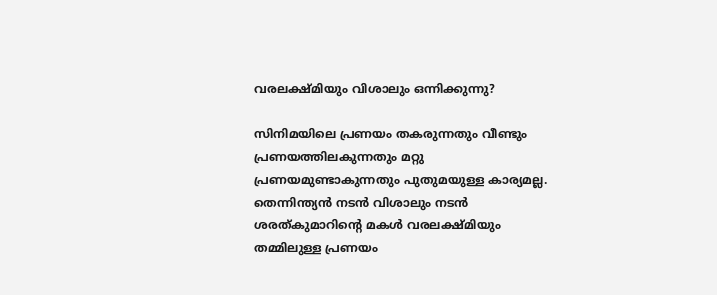വരലക്ഷ്മിയും വിശാലും ഒന്നിക്കുന്നു?

സിനിമയിലെ പ്രണയം തകരുന്നതും വീണ്ടും പ്രണയത്തിലകുന്നതും മറ്റു പ്രണയമുണ്ടാകുന്നതും പുതുമയുള്ള കാര്യമല്ല. തെന്നിന്ത്യൻ നടൻ വിശാലും നടൻ ശരത്കുമാറിന്‍റെ മകൾ വരലക്ഷ്മിയും തമ്മിലുള്ള പ്രണയം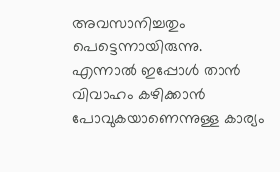അവസാനിച്ചതും പെട്ടെന്നായിരുന്നു. എന്നാൽ ഇപ്പോൾ താൻ വിവാഹം കഴിക്കാൻ പോവുകയാണെന്നുള്ള കാര്യം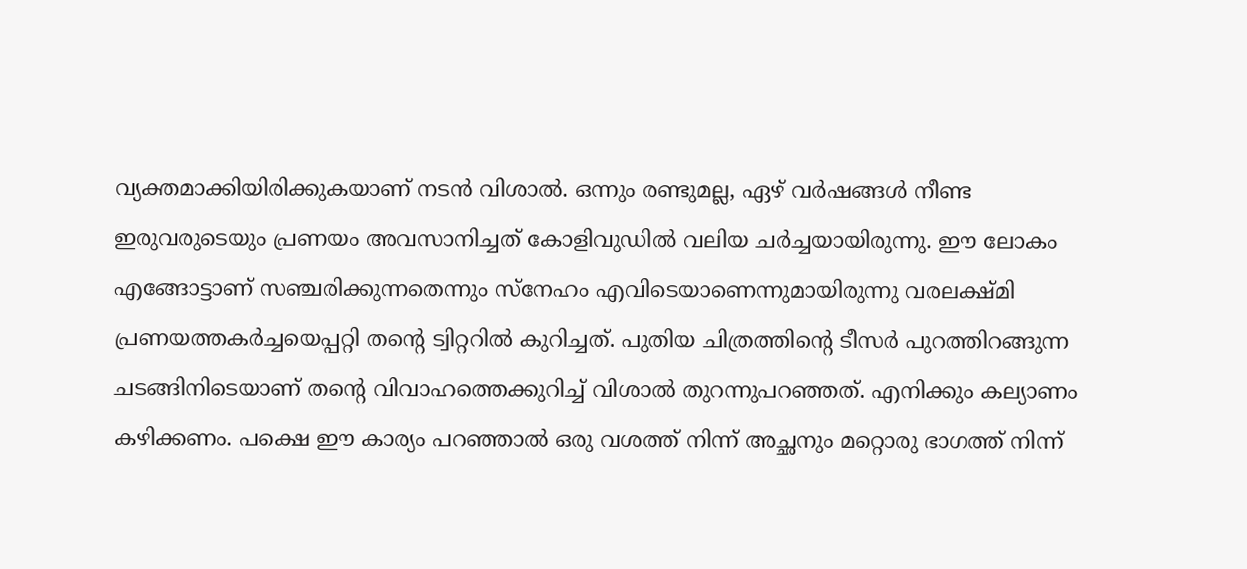വ്യക്തമാക്കിയിരിക്കുകയാണ് നടൻ വിശാൽ. ഒന്നും രണ്ടുമല്ല, ഏഴ് വർഷങ്ങൾ നീണ്ട ഇരുവരുടെയും പ്രണയം അവസാനിച്ചത് കോളിവുഡിൽ വലിയ ചർച്ചയായിരുന്നു. ഈ ലോകം എങ്ങോട്ടാണ് സഞ്ചരിക്കുന്നതെന്നും സ്നേഹം എവിടെയാണെന്നുമായിരുന്നു വരലക്ഷ്മി പ്രണയത്തകർച്ചയെപ്പറ്റി തന്‍റെ ട്വിറ്ററിൽ കുറിച്ചത്. പുതിയ ചിത്രത്തിന്‍റെ ടീസർ പുറത്തിറങ്ങുന്ന ചടങ്ങിനിടെയാണ് തന്‍റെ വിവാഹത്തെക്കുറിച്ച് വിശാൽ തുറന്നുപറഞ്ഞത്. എനിക്കും കല്യാണം കഴിക്കണം. പക്ഷെ ഈ കാര്യം പറഞ്ഞാൽ ഒരു വശത്ത് നിന്ന് അച്ഛനും മറ്റൊരു ഭാഗത്ത് നിന്ന്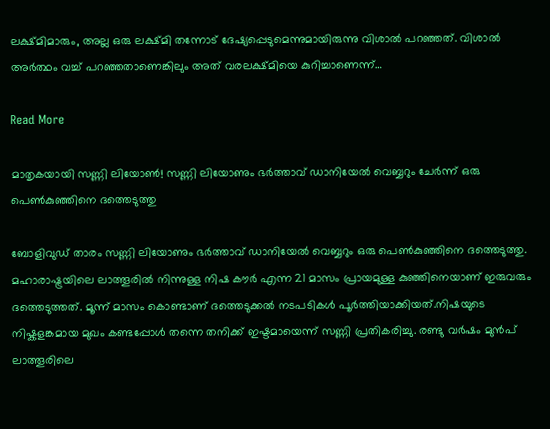ലക്ഷ്മിമാരും, അല്ല ഒരു ലക്ഷ്മി തന്നോട് ദേഷ്യപ്പെടുമെന്നുമായിരുന്നു വിശാൽ പറഞ്ഞത്. വിശാൽ അർത്ഥം വച്ച് പറഞ്ഞതാണെങ്കിലും അത് വരലക്ഷ്മിയെ കുറിച്ചാണെന്ന്…

Read More

മാതൃകയായി സണ്ണി ലിയോണ്‍! സണ്ണി ലിയോണും ഭർത്താവ് ഡാനിയേൽ വെബ്ബറും ചേർന്ന് ഒരു പെൺകുഞ്ഞിനെ ദത്തെടുത്തു

ബോളിവുഡ് താരം സണ്ണി ലിയോണും ഭർത്താവ് ഡാനിയേൽ വെബ്ബറും ഒരു പെണ്‍കുഞ്ഞിനെ ദത്തെടുത്തു. മഹാരാഷ്ട്രയിലെ ലാത്തൂരിൽ നിന്നുള്ള നിഷ കൗർ എന്ന 21 മാസം പ്രായമുള്ള കുഞ്ഞിനെയാണ് ഇരുവരും ദത്തെടുത്തത്. മൂന്ന് മാസം കൊണ്ടാണ് ദത്തെടുക്കൽ നടപടികൾ പൂർത്തിയാക്കിയത്.നിഷയുടെ നിഷ്കളങ്കമായ മുഖം കണ്ടപ്പോൾ തന്നെ തനിക്ക് ഇഷ്ടമായെന്ന് സണ്ണി പ്രതികരിച്ചു. രണ്ടു വർഷം മുൻപ് ലാത്തൂരിലെ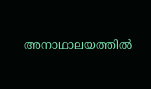അനാഥാലയത്തിൽ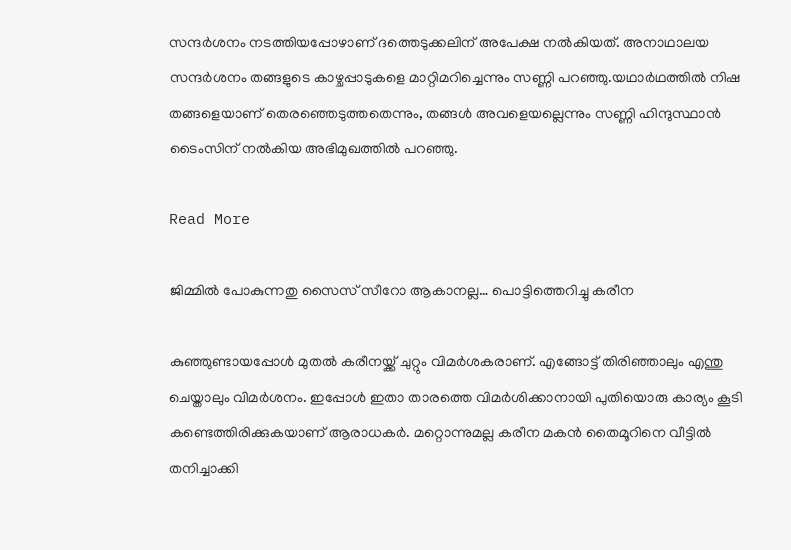സന്ദർശനം നടത്തിയപ്പോഴാണ് ദത്തെടുക്കലിന് അപേക്ഷ നൽകിയത്. അനാഥാലയ സന്ദർശനം തങ്ങളുടെ കാഴ്ചപ്പാടുകളെ മാറ്റിമറിച്ചെന്നും സണ്ണി പറഞ്ഞു.യഥാർഥത്തിൽ നിഷ തങ്ങളെയാണ് തെരഞ്ഞെടുത്തതെന്നും, തങ്ങൾ അവളെയല്ലെന്നും സണ്ണി ഹിന്ദുസ്ഥാൻ ടൈംസിന് നൽകിയ അഭിമുഖത്തിൽ പറഞ്ഞു.

Read More

ജിമ്മിൽ പോകുന്നതു സൈസ് സീറോ ആകാനല്ല… പൊട്ടിത്തെറിച്ചു കരീന

കുഞ്ഞുണ്ടായപ്പോൾ മുതൽ കരീനയ്ക്ക് ചുറ്റും വിമർശകരാണ്. എങ്ങോട്ട് തിരിഞ്ഞാലും എന്തു ചെയ്താലും വിമർശനം. ഇപ്പോൾ ഇതാ താരത്തെ വിമർശിക്കാനായി പുതിയൊരു കാര്യം കൂടി കണ്ടെത്തിരിക്കുകയാണ് ആരാധകർ. മറ്റൊന്നുമല്ല കരീന മകൻ തൈമൂറിനെ വീട്ടിൽ തനിച്ചാക്കി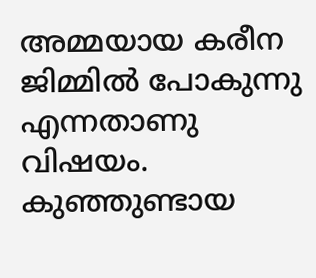അമ്മയായ കരീന ജിമ്മിൽ പോകുന്നു എന്നതാണു വിഷയം. കുഞ്ഞുണ്ടായ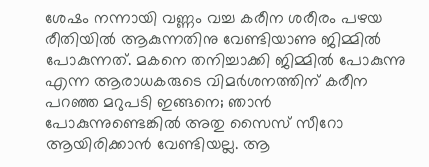ശേഷം നന്നായി വണ്ണം വച്ച കരീന ശരീരം പഴയ രീതിയിൽ ആകുന്നതിനു വേണ്ടിയാണു ജിമ്മിൽ പോകുന്നത്. മകനെ തനിച്ചാക്കി ജിമ്മിൽ പോകുന്നു എന്ന ആരാധകരുടെ വിമർശനത്തിന് കരീന പറഞ്ഞ മറുപടി ഇങ്ങനെ; ഞാൻ പോകുന്നുണ്ടെങ്കിൽ അതു സൈസ് സീറോ ആയിരിക്കാൻ വേണ്ടിയല്ല. ആ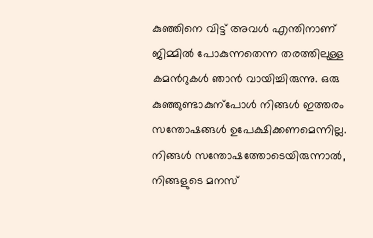കുഞ്ഞിനെ വിട്ട് അവൾ എന്തിനാണ് ജിമ്മിൽ പോകുന്നതെന്ന തരത്തിലുള്ള കമന്‍റുകൾ ഞാൻ വായിച്ചിരുന്നു. ഒരു കുഞ്ഞുണ്ടാകുന്പോൾ നിങ്ങൾ ഇത്തരം സന്തോഷങ്ങൾ ഉപേക്ഷിക്കണമെന്നില്ല. നിങ്ങൾ സന്തോഷത്തോടെയിരുന്നാൽ, നിങ്ങളുടെ മനസ്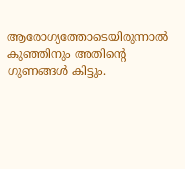ആരോഗ്യത്തോടെയിരുന്നാൽ കുഞ്ഞിനും അതിന്‍റെ ഗുണങ്ങൾ കിട്ടും.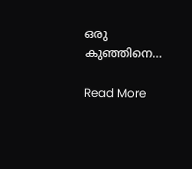ഒരു കുഞ്ഞിനെ…

Read More